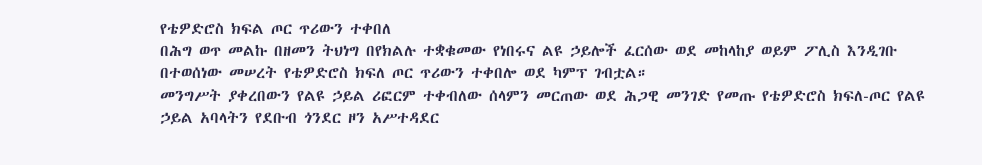የቴዎድሮስ ክፍል ጦር ጥሪውን ተቀበለ
በሕግ ወጥ መልኩ በዘመን ትህነግ በየክልሉ ተቋቁመው የነበሩና ልዩ ኃይሎች ፈርሰው ወደ መከላከያ ወይም ፖሊስ እንዲገቡ በተወሰነው መሠረት የቴዎድሮስ ክፍለ ጦር ጥሪውን ተቀበሎ ወደ ካምፕ ገብቷል።
መንግሥት ያቀረበውን የልዩ ኃይል ሪፎርም ተቀብለው ሰላምን መርጠው ወደ ሕጋዊ መንገድ የመጡ የቴዎድሮስ ክፍለ-ጦር የልዩ ኃይል አባላትን የደቡብ ጎንደር ዞን አሥተዳደር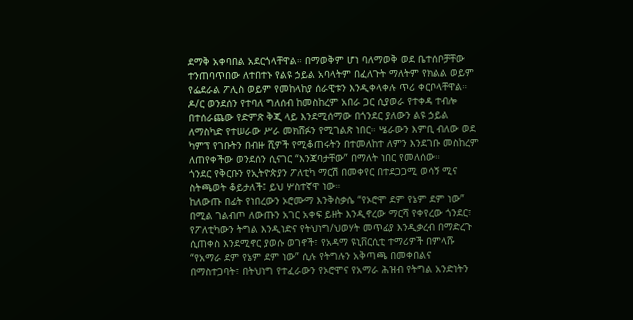ደማቅ አቀባበል አደርጎላቸዋል። በማወቅም ሆነ ባለማወቅ ወደ ቤተሰቦቻቸው ተንጠባጥበው ለተበተኑ የልዩ ኃይል አባላትም በፈለጉት ማለትም የክልል ወይም የፌደራል ፖሊስ ወይም የመከላከያ ሰራዊቱን እንዲቀላቀሉ ጥሪ ቀርቦላቸዋል።
ዶ/ር ወንደሰን የተባለ ግለሰብ ከመስከረም አበራ ጋር ሲያወራ የተቀዳ ተብሎ በተሰራጨው የድምጽ ቅጂ ላይ እንደሚሰማው በጎንደር ያለውን ልዩ ኃይል ለማስካድ የተሠራው ሥራ መክሸፉን የሚገልጽ ነበር። ሤራውን እምቢ ብለው ወደ ካምፕ የገቡትን በብዙ ሺዎች የሚቆጠሩትን በተመለከተ ለምን እንደገቡ መስከረም ለጠየቀችው ወንደሰን ሲናገር “እንጃባታቸው” በማለት ነበር የመለሰው።
ጎንደር የቅርቡን የኢትዮጵያን ፖለቲካ ማርሽ በመቀየር በተደጋጋሚ ወሳኝ ሚና ስትጫወት ቆይታለች፤ ይህ ሦስተኛዋ ነው።
ከለውጡ በፊት የነበረውን ኦሮሙማ እንቅስቃሴ “የኦሮሞ ደም የኔም ደም ነው” በሚል ገልብጦ ለውጡን አገር አቀፍ ይዘት እንዲኖረው ማርሻ የቀየረው ጎንደር፣ የፖለቲካውን ትግል እንዲነድና የትህነግ/ህወሃት መጥፊያ እንዲቃረብ በማድረጉ ሲጠቀስ እንደሚኖር ያወሱ ወገኖች፣ የአዳማ ዩኒቨርሲቲ ተማሪዎች በምላሹ “የአማራ ደም የኔም ደም ነው” ሲሉ የትግሉን አቅጣጫ በመቀበልና በማስተጋባት፣ በትህነግ የተፈራውን የኦሮሞና የአማራ ሕዝብ የትግል አንድነትን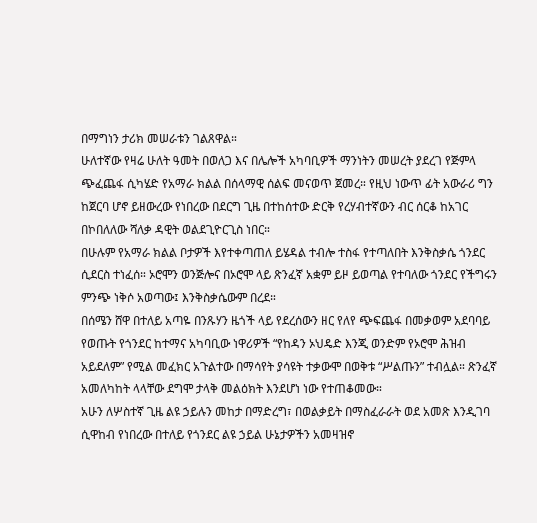በማግነን ታሪክ መሠራቱን ገልጸዋል።
ሁለተኛው የዛሬ ሁለት ዓመት በወለጋ እና በሌሎች አካባቢዎች ማንነትን መሠረት ያደረገ የጅምላ ጭፈጨፋ ሲካሄድ የአማራ ክልል በሰላማዊ ሰልፍ መናወጥ ጀመረ። የዚህ ነውጥ ፊት አውራሪ ግን ከጀርባ ሆኖ ይዘውረው የነበረው በደርግ ጊዜ በተከሰተው ድርቅ የረሃብተኛውን ብር ሰርቆ ከአገር በኮበለለው ሻለቃ ዳዊት ወልደጊዮርጊስ ነበር።
በሁሉም የአማራ ክልል ቦታዎች እየተቀጣጠለ ይሄዳል ተብሎ ተስፋ የተጣለበት እንቅስቃሴ ጎንደር ሲደርስ ተነፈሰ። ኦሮሞን ወንጅሎና በኦሮሞ ላይ ጽንፈኛ አቋም ይዞ ይወጣል የተባለው ጎንደር የችግሩን ምንጭ ነቅሶ አወጣው፤ እንቅስቃሴውም በረደ።
በሰሜን ሸዋ በተለይ አጣዬ በንጹሃን ዜጎች ላይ የደረሰውን ዘር የለየ ጭፍጨፋ በመቃወም አደባባይ የወጡት የጎንደር ከተማና አካባቢው ነዋሪዎች “የከዳን ኦህዴድ እንጂ ወንድም የኦሮሞ ሕዝብ አይደለም” የሚል መፈክር አጉልተው በማሳየት ያሳዩት ተቃውሞ በወቅቱ “ሥልጡን” ተብሏል። ጽንፈኛ አመለካከት ላላቸው ደግሞ ታላቅ መልዕክት እንደሆነ ነው የተጠቆመው።
አሁን ለሦስተኛ ጊዜ ልዩ ኃይሉን መከታ በማድረግ፣ በወልቃይት በማስፈራራት ወደ አመጽ እንዲገባ ሲዋከብ የነበረው በተለይ የጎንደር ልዩ ኃይል ሁኔታዎችን አመዛዝኖ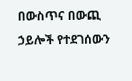በውስጥና በውጪ ኃይሎች የተደገሰውን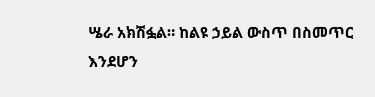ሤራ አክሽፏል። ከልዩ ኃይል ውስጥ በስመጥር እንደሆን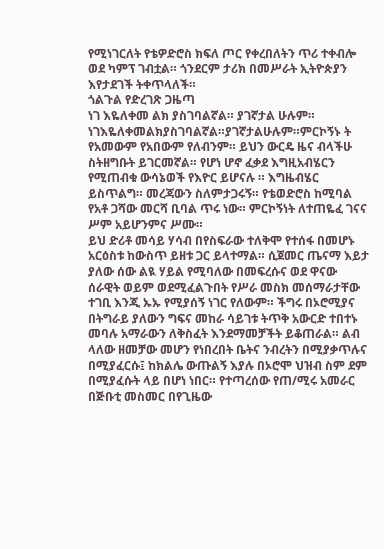የሚነገርለት የቴዎድሮስ ክፍለ ጦር የቀረበለትን ጥሪ ተቀብሎ ወደ ካምፕ ገብቷል። ጎንደርም ታሪክ በመሥራት ኢትዮጵያን እየታደገች ትቀጥላለች።
ጎልጉል የድረገጽ ጋዜጣ
ነገ እዬለቀመ ልክ ያስገባልኛል። ያገኛታል ሁሉም። ነገእዬለቀመልክያስገባልኛል።ያገኛታልሁሉም።ምርኮኝኑ ት የአመውም የአበውም የለብንም። ይህን ውርዴ ዜና ብላችሁ ስትዘግቡት ይገርመኛል። የሆነ ሆኖ ፈቃደ እግዚአብሄርን የሚጠብቁ ውሳኔወች የእዮር ይሆናሉ ። እግዜብሄር ይስጥልግ። መረጃውን ስለምታጋሩኝ። የቴወድሮስ ከሚባል የአቶ ጋሻው መርሻ ቢባል ጥሩ ነው። ምርኮኝነት ለተጠዬፈ ገናና ሥም አይሆንምና ሥሙ።
ይህ ድሪቶ መሳይ ሃሳብ በየስፍራው ተለቅሞ የተሰፋ በመሆኑ አርዕስቱ ከውስጥ ይዘቱ ጋር ይላተማል። ሲጀመር ጤናማ እይታ ያለው ሰው ልዪ ሃይል የሚባለው በመፍረሱና ወደ ዋናው ሰራዊት ወይም ወደሚፈልጉበት የሥራ መስክ መሰማራታቸው ተገቢ እንጂ ኡኡ የሚያሰኝ ነገር የለውም። ችግሩ በኦሮሚያና በትግራይ ያለውን ግፍና መከራ ሳይገቱ ትጥቅ አውርድ ተበተኑ መባሉ አማራውን ለቅስፈት እንደማመቻችት ይቆጠራል። ልብ ላለው ዘመቻው መሆን የነበረበት ቤትና ንብረትን በሚያቃጥሉና በሚያፈርሱ፤ ከክልሌ ውጡልኝ እያሉ በኦሮሞ ህዝብ ስም ደም በሚያፈሱት ላይ በሆነ ነበር። የተጣረሰው የጠ/ሚሩ አመራር በጅቡቲ መስመር በየጊዜው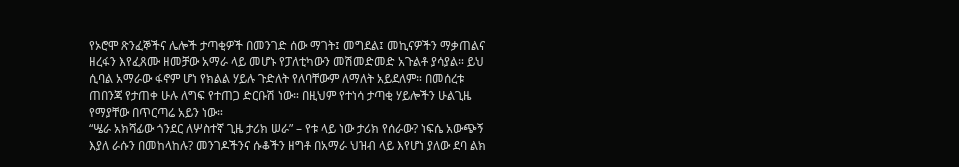የኦሮሞ ጽንፈኞችና ሌሎች ታጣቂዎች በመንገድ ሰው ማገት፤ መግደል፤ መኪናዎችን ማቃጠልና ዘረፋን እየፈጸሙ ዘመቻው አማራ ላይ መሆኑ የፓለቲካውን መሽመድመድ አጉልቶ ያሳያል። ይህ ሲባል አማራው ፋኖም ሆነ የክልል ሃይሉ ጉድለት የለባቸውም ለማለት አይደለም። በመሰረቱ ጠበንጃ የታጠቀ ሁሉ ለግፍ የተጠጋ ድርቡሽ ነው። በዚህም የተነሳ ታጣቂ ሃይሎችን ሁልጊዜ የማያቸው በጥርጣሬ አይን ነው።
“ሤራ አክሻፊው ጎንደር ለሦስተኛ ጊዜ ታሪክ ሠራ” – የቱ ላይ ነው ታሪክ የሰራው? ነፍሴ አውጭኝ እያለ ራሱን በመከላከሉ? መንገዶችንና ሱቆችን ዘግቶ በአማራ ህዝብ ላይ እየሆነ ያለው ደባ ልክ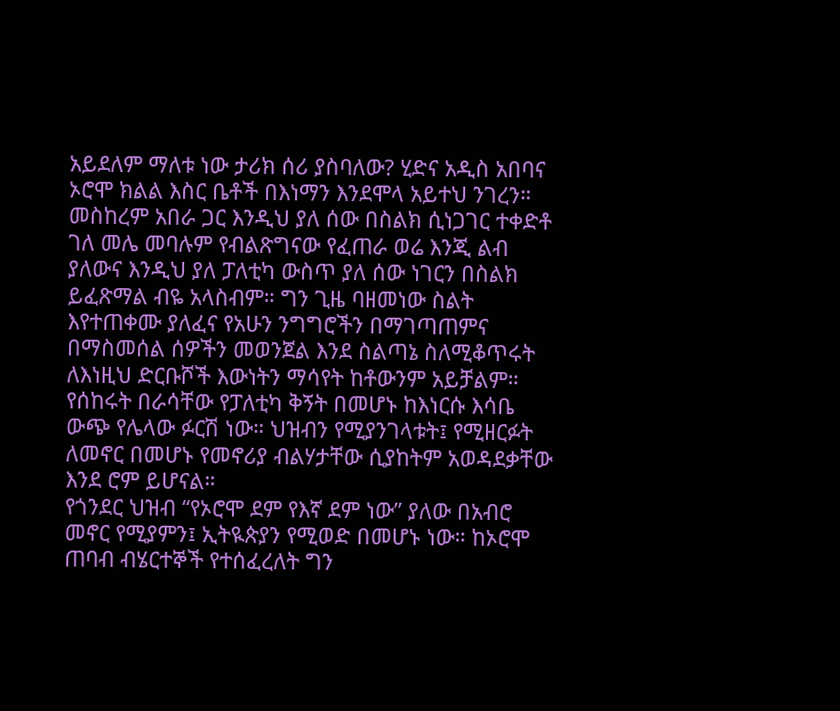አይደለም ማለቱ ነው ታሪክ ሰሪ ያስባለው? ሂድና አዲስ አበባና ኦሮሞ ክልል እስር ቤቶች በእነማን እንደሞላ አይተህ ንገረን። መስከረም አበራ ጋር እንዲህ ያለ ሰው በስልክ ሲነጋገር ተቀድቶ ገለ መሌ መባሉም የብልጽግናው የፈጠራ ወሬ እንጂ ልብ ያለውና እንዲህ ያለ ፓለቲካ ውስጥ ያለ ሰው ነገርን በስልክ ይፈጽማል ብዬ አላስብም። ግን ጊዜ ባዘመነው ስልት እየተጠቀሙ ያለፈና የአሁን ንግግሮችን በማገጣጠምና በማስመሰል ሰዎችን መወንጀል እንደ ስልጣኔ ስለሚቆጥሩት ለእነዚህ ድርቡሾች እውነትን ማሳየት ከቶውንም አይቻልም። የሰከሩት በራሳቸው የፓለቲካ ቅኝት በመሆኑ ከእነርሱ እሳቤ ውጭ የሌላው ፉርሽ ነው። ህዝብን የሚያንገላቱት፤ የሚዘርፉት ለመኖር በመሆኑ የመኖሪያ ብልሃታቸው ሲያከትም አወዳደቃቸው እንደ ሮም ይሆናል።
የጎንደር ህዝብ “የኦሮሞ ደም የእኛ ደም ነው” ያለው በአብሮ መኖር የሚያምን፤ ኢትዪጵያን የሚወድ በመሆኑ ነው። ከኦሮሞ ጠባብ ብሄርተኞች የተሰፈረለት ግን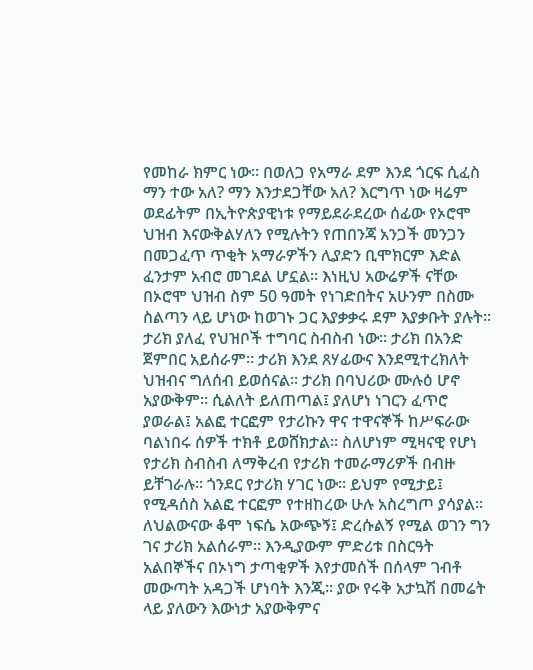የመከራ ክምር ነው። በወለጋ የአማራ ደም እንደ ጎርፍ ሲፈስ ማን ተው አለ? ማን እንታደጋቸው አለ? እርግጥ ነው ዛሬም ወደፊትም በኢትዮጵያዊነቱ የማይደራደረው ሰፊው የኦሮሞ ህዝብ እናውቅልሃለን የሚሉትን የጠበንጃ አንጋች መንጋን በመጋፈጥ ጥቂት አማራዎችን ሊያድን ቢሞክርም እድል ፈንታም አብሮ መገደል ሆኗል። እነዚህ አውሬዎች ናቸው በኦሮሞ ህዝብ ስም 50 ዓመት የነገድበትና አሁንም በስሙ ስልጣን ላይ ሆነው ከወገኑ ጋር እያቃቃሩ ደም እያቃቡት ያሉት። ታሪክ ያለፈ የህዝቦች ተግባር ስብስብ ነው። ታሪክ በአንድ ጀምበር አይሰራም። ታሪክ እንደ ጸሃፊውና እንደሚተረክለት ህዝብና ግለሰብ ይወሰናል። ታሪክ በባህሪው ሙሉዕ ሆኖ አያውቅም። ሲልለት ይለጠጣል፤ ያለሆነ ነገርን ፈጥሮ ያወራል፤ አልፎ ተርፎም የታሪኩን ዋና ተዋናኞች ከሥፍራው ባልነበሩ ሰዎች ተክቶ ይወሸክታል። ስለሆነም ሚዛናዊ የሆነ የታሪክ ስብስብ ለማቅረብ የታሪክ ተመራማሪዎች በብዙ ይቸገራሉ። ጎንደር የታሪክ ሃገር ነው። ይህም የሚታይ፤ የሚዳሰስ አልፎ ተርፎም የተዘከረው ሁሉ አስረግጦ ያሳያል። ለህልውናው ቆሞ ነፍሴ አውጭኝ፤ ድረሱልኝ የሚል ወገን ግን ገና ታሪክ አልሰራም። እንዲያውም ምድሪቱ በስርዓት አልበኞችና በኦነግ ታጣቂዎች እየታመሰች በሰላም ገብቶ መውጣት አዳጋች ሆነባት እንጂ። ያው የሩቅ አታኳሽ በመሬት ላይ ያለውን እውነታ አያውቅምና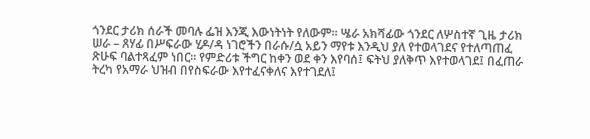ጎንደር ታሪክ ሰራች መባሉ ፌዝ እንጂ እውነትነት የለውም። ሤራ አክሻፊው ጎንደር ለሦስተኛ ጊዜ ታሪክ ሠራ – ጸሃፊ በሥፍራው ሂዶ/ዳ ነገሮችን በራሱ/ሷ አይን ማየቱ እንዲህ ያለ የተወላገደና የተለጣጠፈ ጽሁፍ ባልተጻፈም ነበር። የምድሪቱ ችግር ከቀን ወደ ቀን እየባሰ፤ ፍትህ ያለቅጥ እየተወላገደ፤ በፈጠራ ትረካ የአማራ ህዝብ በየስፍራው እየተፈናቀለና እየተገደለ፤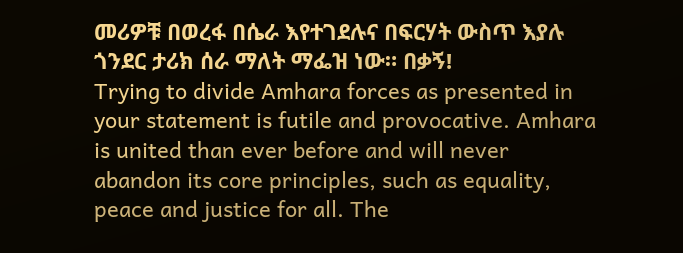መሪዎቹ በወረፋ በሴራ እየተገደሉና በፍርሃት ውስጥ እያሉ ጎንደር ታሪክ ሰራ ማለት ማፌዝ ነው። በቃኝ!
Trying to divide Amhara forces as presented in your statement is futile and provocative. Amhara is united than ever before and will never abandon its core principles, such as equality, peace and justice for all. The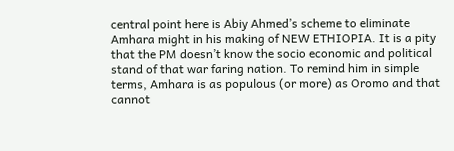central point here is Abiy Ahmed’s scheme to eliminate Amhara might in his making of NEW ETHIOPIA. It is a pity that the PM doesn’t know the socio economic and political stand of that war faring nation. To remind him in simple terms, Amhara is as populous (or more) as Oromo and that cannot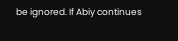be ignored. If Abiy continues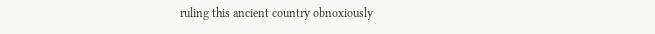ruling this ancient country obnoxiously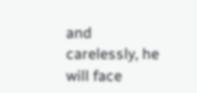and carelessly, he will face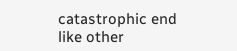catastrophic end like other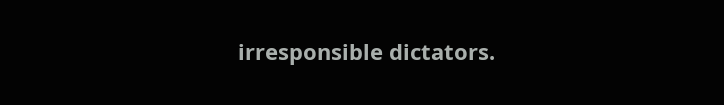irresponsible dictators.